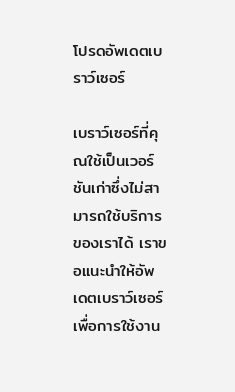โปรดอัพเดตเบราว์เซอร์

เบราว์เซอร์ที่คุณใช้เป็นเวอร์ชันเก่าซึ่งไม่สามารถใช้บริการของเราได้ เราขอแนะนำให้อัพเดตเบราว์เซอร์เพื่อการใช้งาน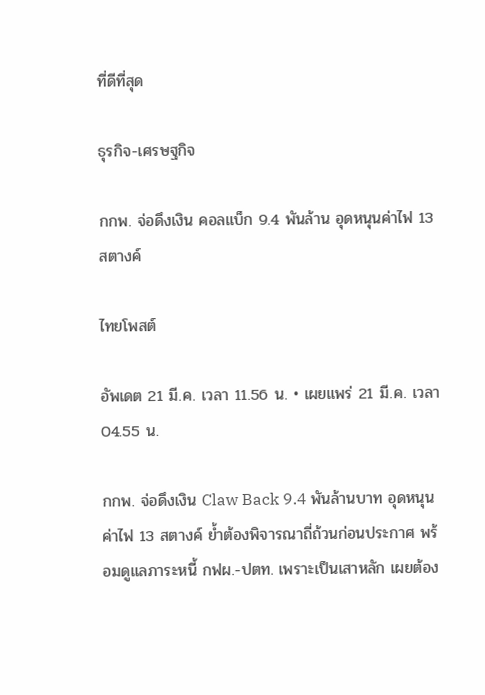ที่ดีที่สุด

ธุรกิจ-เศรษฐกิจ

กกพ. จ่อดึงเงิน คอลแบ็ก 9.4 พันล้าน อุดหนุนค่าไฟ 13 สตางค์

ไทยโพสต์

อัพเดต 21 มี.ค. เวลา 11.56 น. • เผยแพร่ 21 มี.ค. เวลา 04.55 น.

กกพ. จ่อดึงเงิน Claw Back 9.4 พันล้านบาท อุดหนุนค่าไฟ 13 สตางค์ ย้ำต้องพิจารณาถี่ถ้วนก่อนประกาศ พร้อมดูแลภาระหนี้ กฟผ.-ปตท. เพราะเป็นเสาหลัก เผยต้อง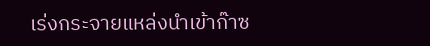เร่งกระจายแหล่งนำเข้าก๊าซ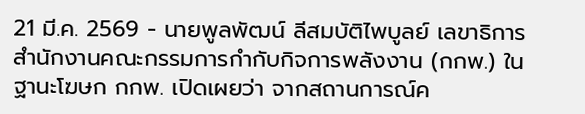21 มี.ค. 2569 - นายพูลพัฒน์ ลีสมบัติไพบูลย์ เลขาธิการสำนักงานคณะกรรมการกำกับกิจการพลังงาน (กกพ.) ในฐานะโฆษก กกพ. เปิดเผยว่า จากสถานการณ์ค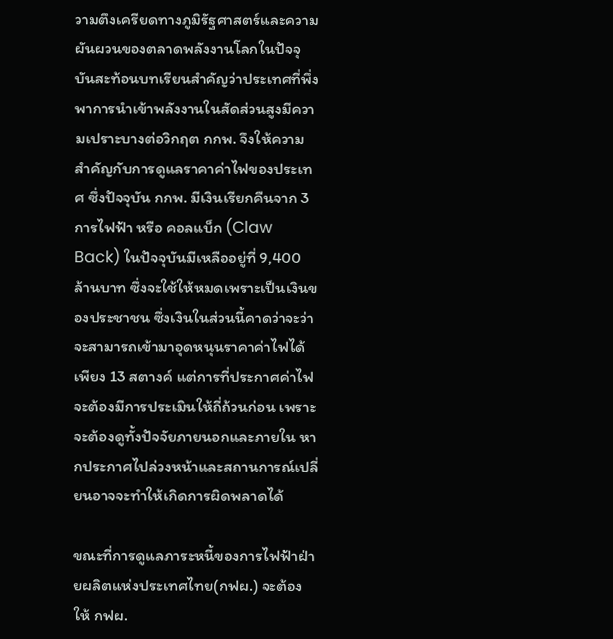วามตึงเครียดทางภูมิรัฐศาสตร์และความผันผวนของตลาดพลังงานโลกในปัจจุบันสะท้อนบทเรียนสำคัญว่าประเทศที่พึ่งพาการนำเข้าพลังงานในสัดส่วนสูงมีความเปราะบางต่อวิกฤต กกพ. จึงให้ความสำคัญกับการดูแลราคาค่าไฟของประเทศ ซึ่งปัจจุบัน กกพ. มีเงินเรียกคืนจาก 3 การไฟฟ้า หรือ คอลแบ็ก (Claw Back) ในปัจจุบันมีเหลืออยู่ที่ 9,400 ล้านบาท ซึ่งจะใช้ให้หมดเพราะเป็นเงินของประชาชน ซึ่งเงินในส่วนนี้คาดว่าจะว่าจะสามารถเข้ามาอุดหนุนราคาค่าไฟได้เพียง 13 สตางค์ แต่การที่ประกาศค่าไฟจะต้องมีการประเมินให้ถี่ถ้วนก่อน เพราะจะต้องดูทั้งปัจจัยภายนอกและภายใน หากประกาศไปล่วงหน้าและสถานการณ์เปลี่ยนอาจจะทำให้เกิดการผิดพลาดได้

ขณะที่การดูแลภาระหนี้ของการไฟฟ้าฝ่ายผลิตแห่งประเทศไทย(กฟผ.) จะต้องให้ กฟผ.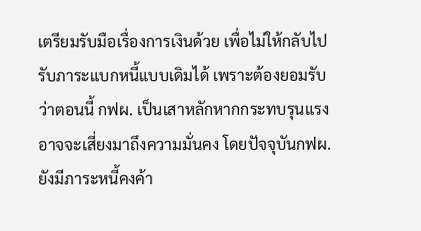เตรียมรับมือเรื่องการเงินด้วย เพื่อไม่ให้กลับไปรับภาระแบกหนี้แบบเดิมได้ เพราะต้องยอมรับว่าตอนนี้ กฟผ. เป็นเสาหลักหากกระทบรุนแรง อาจจะเสี่ยงมาถึงความมั่นคง โดยปัจจุบันกฟผ. ยังมีภาระหนี้คงค้า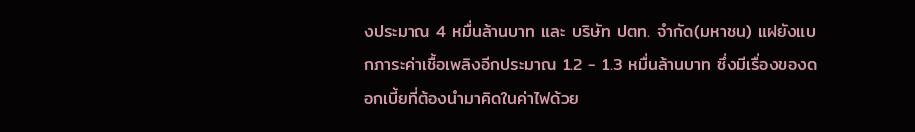งประมาณ 4 หมื่นล้านบาท และ บริษัท ปตท. จำกัด(มหาชน) แฝยังแบกภาระค่าเชื้อเพลิงอีกประมาณ 1.2 - 1.3 หมื่นล้านบาท ซึ่งมีเรื่องของดอกเบี้ยที่ต้องนำมาคิดในค่าไฟด้วย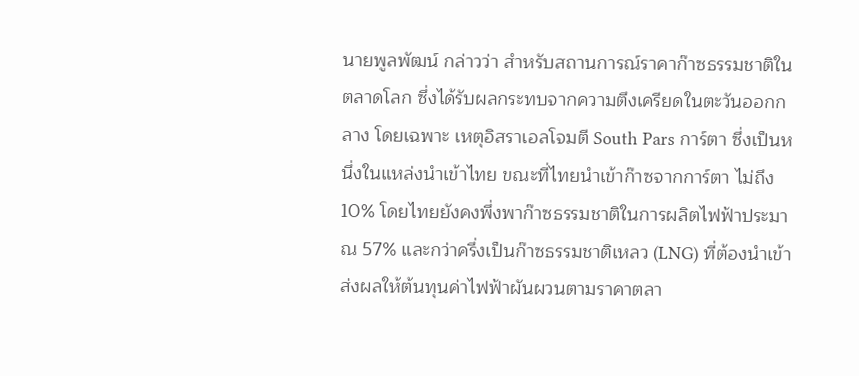นายพูลพัฒน์ กล่าวว่า สำหรับสถานการณ์ราคาก๊าซธรรมชาติในตลาดโลก ซึ่งได้รับผลกระทบจากความตึงเครียดในตะวันออกกลาง โดยเฉพาะ เหตุอิสราเอลโจมตี South Pars การ์ตา ซึ่งเป็นหนึ่งในแหล่งนำเข้าไทย ขณะที่ไทยนำเข้าก๊าซจากการ์ตา ไม่ถึง 10% โดยไทยยังคงพึ่งพาก๊าซธรรมชาติในการผลิตไฟฟ้าประมาณ 57% และกว่าครึ่งเป็นก๊าซธรรมชาติเหลว (LNG) ที่ต้องนำเข้า ส่งผลให้ต้นทุนค่าไฟฟ้าผันผวนตามราคาตลา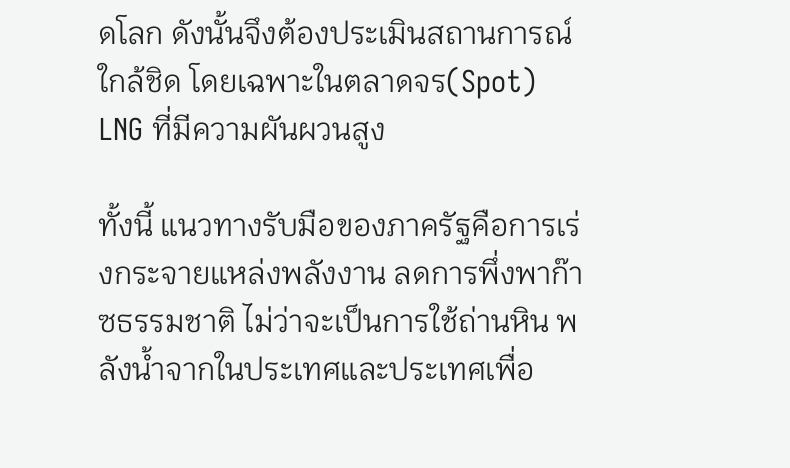ดโลก ดังนั้นจึงต้องประเมินสถานการณ์ใกล้ชิด โดยเฉพาะในตลาดจร(Spot) LNG ที่มีความผันผวนสูง

ทั้งนี้ แนวทางรับมือของภาครัฐคือการเร่งกระจายแหล่งพลังงาน ลดการพึ่งพาก๊าซธรรมชาติ ไม่ว่าจะเป็นการใช้ถ่านหิน พลังน้ำจากในประเทศและประเทศเพื่อ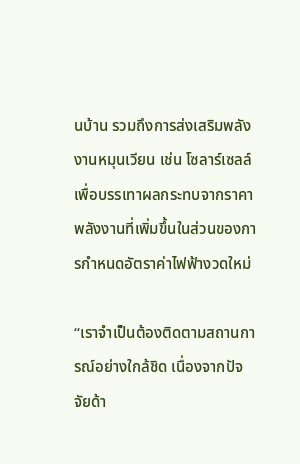นบ้าน รวมถึงการส่งเสริมพลังงานหมุนเวียน เช่น โซลาร์เซลล์ เพื่อบรรเทาผลกระทบจากราคาพลังงานที่เพิ่มขึ้นในส่วนของการกำหนดอัตราค่าไฟฟ้างวดใหม่

“เราจำเป็นต้องติดตามสถานการณ์อย่างใกล้ชิด เนื่องจากปัจจัยด้า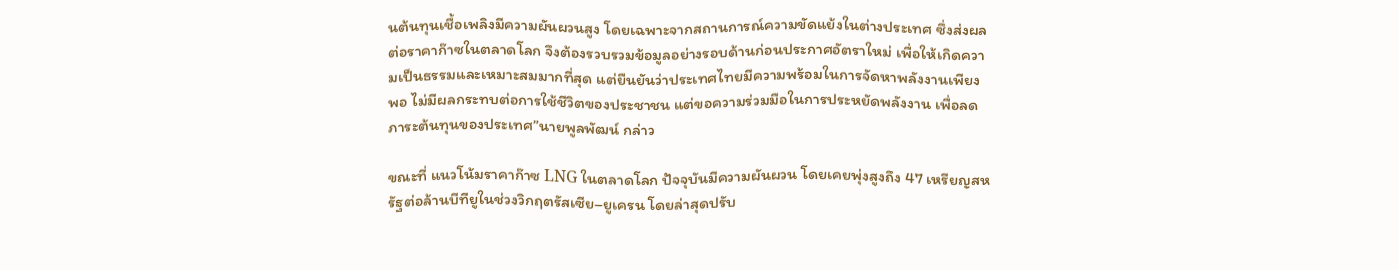นต้นทุนเชื้อเพลิงมีความผันผวนสูง โดยเฉพาะจากสถานการณ์ความขัดแย้งในต่างประเทศ ซึ่งส่งผลต่อราคาก๊าซในตลาดโลก จึงต้องรวบรวมข้อมูลอย่างรอบด้านก่อนประกาศอัตราใหม่ เพื่อให้เกิดความเป็นธรรมและเหมาะสมมากที่สุด แต่ยืนยันว่าประเทศไทยมีความพร้อมในการจัดหาพลังงานเพียงพอ ไม่มีผลกระทบต่อการใช้ชีวิตของประชาชน แต่ขอความร่วมมือในการประหยัดพลังงาน เพื่อลดภาระต้นทุนของประเทศ”นายพูลพัฒน์ กล่าว

ขณะที่ แนวโน้มราคาก๊าซ LNG ในตลาดโลก ปัจจุบันมีความผันผวน โดยเคยพุ่งสูงถึง 47 เหรียญสหรัฐต่อล้านบีทียูในช่วงวิกฤตรัสเซีย–ยูเครน โดยล่าสุดปรับ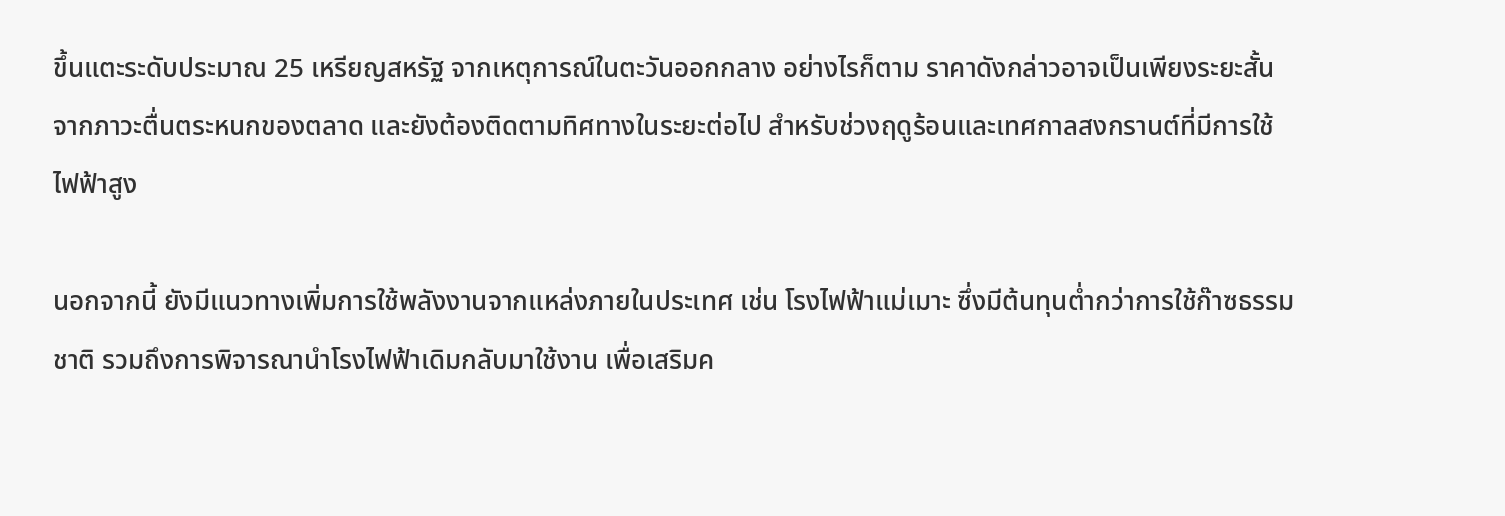ขึ้นแตะระดับประมาณ 25 เหรียญสหรัฐ จากเหตุการณ์ในตะวันออกกลาง อย่างไรก็ตาม ราคาดังกล่าวอาจเป็นเพียงระยะสั้นจากภาวะตื่นตระหนกของตลาด และยังต้องติดตามทิศทางในระยะต่อไป สำหรับช่วงฤดูร้อนและเทศกาลสงกรานต์ที่มีการใช้ไฟฟ้าสูง

นอกจากนี้ ยังมีแนวทางเพิ่มการใช้พลังงานจากแหล่งภายในประเทศ เช่น โรงไฟฟ้าแม่เมาะ ซึ่งมีต้นทุนต่ำกว่าการใช้ก๊าซธรรมชาติ รวมถึงการพิจารณานำโรงไฟฟ้าเดิมกลับมาใช้งาน เพื่อเสริมค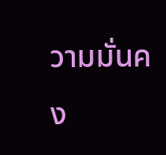วามมั่นคง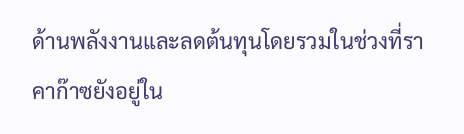ด้านพลังงานและลดต้นทุนโดยรวมในช่วงที่ราคาก๊าซยังอยู่ใน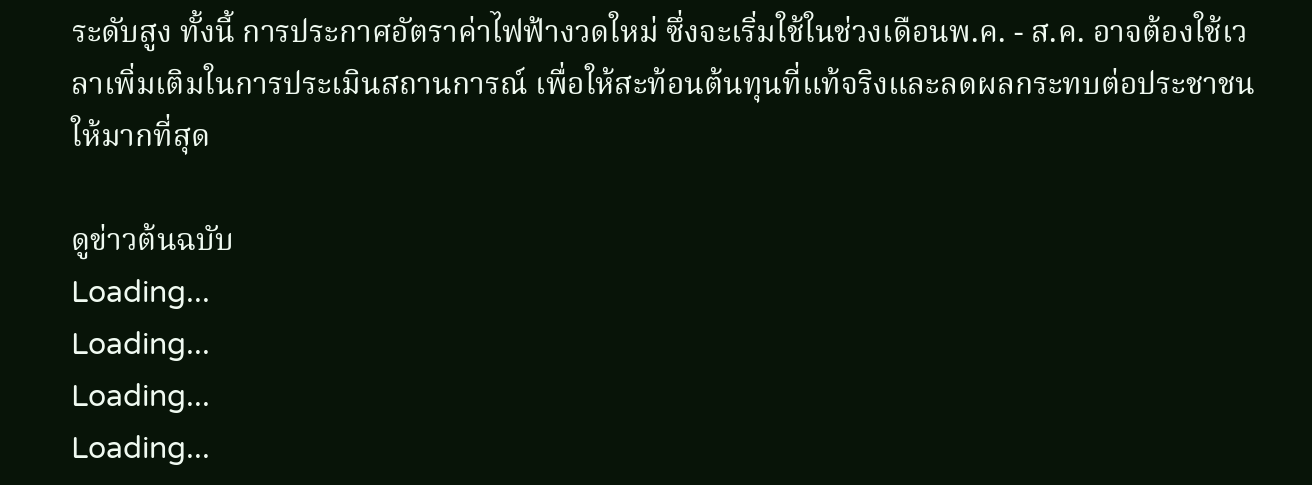ระดับสูง ทั้งนี้ การประกาศอัตราค่าไฟฟ้างวดใหม่ ซึ่งจะเริ่มใช้ในช่วงเดือนพ.ค. - ส.ค. อาจต้องใช้เวลาเพิ่มเติมในการประเมินสถานการณ์ เพื่อให้สะท้อนต้นทุนที่แท้จริงและลดผลกระทบต่อประชาชนให้มากที่สุด

ดูข่าวต้นฉบับ
Loading...
Loading...
Loading...
Loading...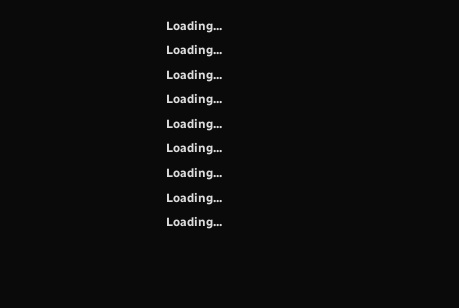Loading...
Loading...
Loading...
Loading...
Loading...
Loading...
Loading...
Loading...
Loading...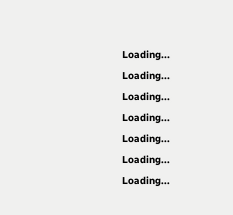Loading...
Loading...
Loading...
Loading...
Loading...
Loading...
Loading...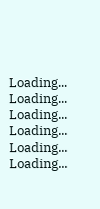Loading...
Loading...
Loading...
Loading...
Loading...
Loading...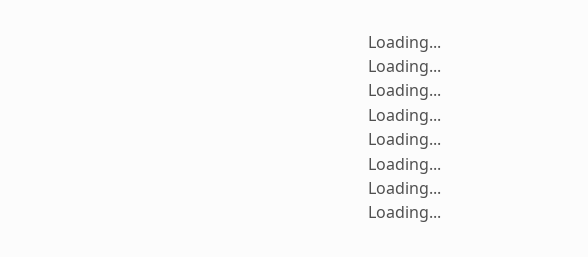Loading...
Loading...
Loading...
Loading...
Loading...
Loading...
Loading...
Loading...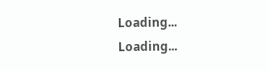Loading...
Loading...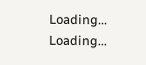Loading...
Loading...